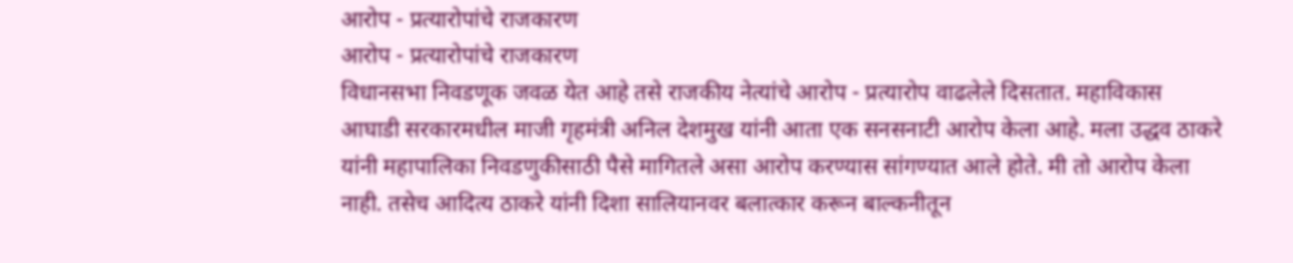आरोप - प्रत्यारोपांचे राजकारण
आरोप - प्रत्यारोपांचे राजकारण
विधानसभा निवडणूक जवळ येत आहे तसे राजकीय नेत्यांचे आरोप - प्रत्यारोप वाढलेले दिसतात. महाविकास आघाडी सरकारमधील माजी गृहमंत्री अनिल देशमुख यांनी आता एक सनसनाटी आरोप केला आहे. मला उद्धव ठाकरे यांनी महापालिका निवडणुकीसाठी पैसे मागितले असा आरोप करण्यास सांगण्यात आले होते. मी तो आरोप केला नाही. तसेच आदित्य ठाकरे यांनी दिशा सालियानवर बलात्कार करून बाल्कनीतून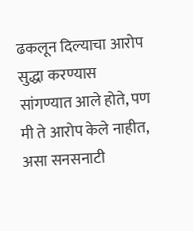ढकलून दिल्याचा आरोप सुद्धा करण्यास सांगण्यात आले होते, पण मी ते आरोप केले नाहीत, असा सनसनाटी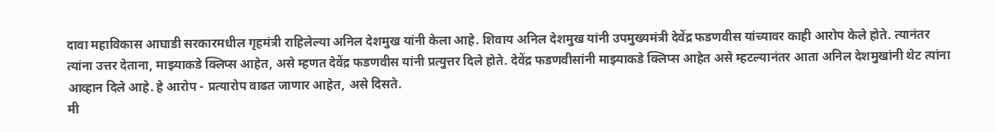दावा महाविकास आघाडी सरकारमधील गृहमंत्री राहिलेल्या अनिल देशमुख यांनी केला आहे. शिवाय अनिल देशमुख यांनी उपमुख्यमंत्री देवेंद्र फडणवीस यांच्यावर काही आरोप केले होते. त्यानंतर त्यांना उत्तर देताना, माझ्याकडे क्लिप्स आहेत, असे म्हणत देवेंद्र फडणवीस यांनी प्रत्युत्तर दिले होते. देवेंद्र फडणवीसांनी माझ्याकडे क्लिप्स आहेत असे म्हटल्यानंतर आता अनिल देशमुखांनी थेट त्यांना आव्हान दिले आहे. हे आरोप - प्रत्यारोप वाढत जाणार आहेत, असे दिसते.
मी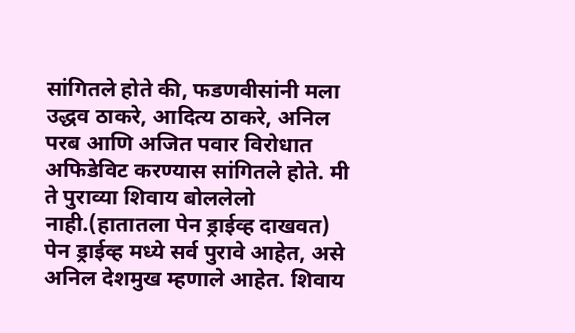सांगितले होते की, फडणवीसांनी मला उद्धव ठाकरे, आदित्य ठाकरे, अनिल परब आणि अजित पवार विरोधात अफिडेविट करण्यास सांगितले होते. मी ते पुराव्या शिवाय बोललेलो नाही.(हातातला पेन ड्राईव्ह दाखवत) पेन ड्राईव्ह मध्ये सर्व पुरावे आहेत, असे अनिल देशमुख म्हणाले आहेत. शिवाय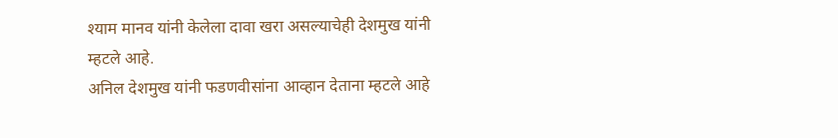श्याम मानव यांनी केलेला दावा खरा असल्याचेही देशमुख यांनी म्हटले आहे.
अनिल देशमुख यांनी फडणवीसांना आव्हान देताना म्हटले आहे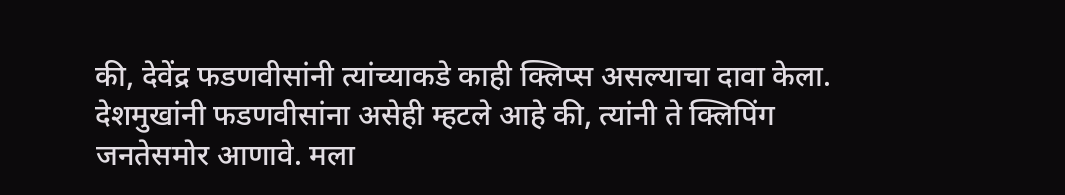की, देवेंद्र फडणवीसांनी त्यांच्याकडे काही क्लिप्स असल्याचा दावा केला. देशमुखांनी फडणवीसांना असेही म्हटले आहे की, त्यांनी ते क्लिपिंग जनतेसमोर आणावे. मला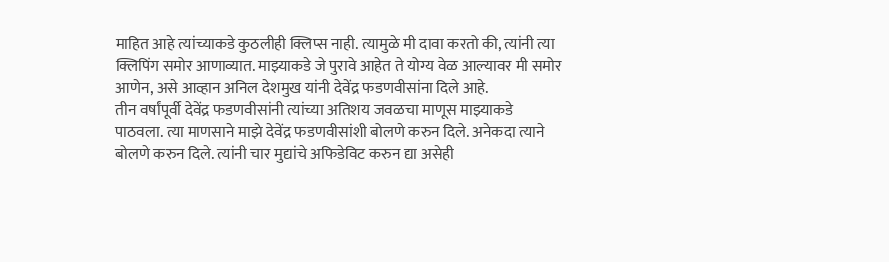माहित आहे त्यांच्याकडे कुठलीही क्लिप्स नाही. त्यामुळे मी दावा करतो की, त्यांनी त्या क्लिपिंग समोर आणाव्यात. माझ्याकडे जे पुरावे आहेत ते योग्य वेळ आल्यावर मी समोर आणेन, असे आव्हान अनिल देशमुख यांनी देवेंद्र फडणवीसांना दिले आहे.
तीन वर्षांपूर्वी देवेंद्र फडणवीसांनी त्यांच्या अतिशय जवळचा माणूस माझ्याकडे पाठवला. त्या माणसाने माझे देवेंद्र फडणवीसांशी बोलणे करुन दिले. अनेकदा त्याने बोलणे करुन दिले. त्यांनी चार मुद्यांचे अफिडेविट करुन द्या असेही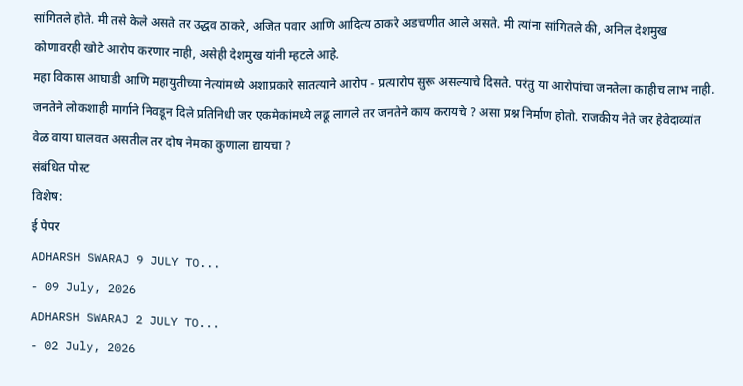सांगितले होते. मी तसे केले असते तर उद्धव ठाकरे, अजित पवार आणि आदित्य ठाकरे अडचणीत आले असते. मी त्यांना सांगितले की, अनिल देशमुख कोणावरही खोटे आरोप करणार नाही, असेही देशमुख यांनी म्हटले आहे.
महा विकास आघाडी आणि महायुतीच्या नेत्यांमध्ये अशाप्रकारे सातत्याने आरोप - प्रत्यारोप सुरू असल्याचे दिसते. परंतु या आरोपांचा जनतेला काहीच लाभ नाही. जनतेने लोकशाही मार्गाने निवडून दिले प्रतिनिधी जर एकमेकांमध्ये लढू लागले तर जनतेने काय करायचे ? असा प्रश्न निर्माण होतो. राजकीय नेते जर हेवेदाव्यांत वेळ वाया घालवत असतील तर दोष नेमका कुणाला द्यायचा ?
संबंधित पोस्ट
विशेष:
ई पेपर
ADHARSH SWARAJ 9 JULY TO...
- 09 July, 2026
ADHARSH SWARAJ 2 JULY TO...
- 02 July, 2026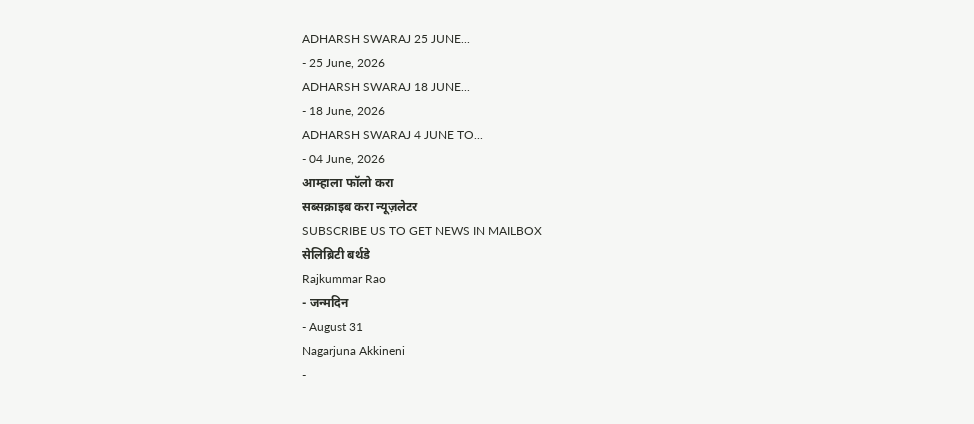ADHARSH SWARAJ 25 JUNE...
- 25 June, 2026
ADHARSH SWARAJ 18 JUNE...
- 18 June, 2026
ADHARSH SWARAJ 4 JUNE TO...
- 04 June, 2026
आम्हाला फॉलो करा
सब्सक्राइब करा न्यूज़लेटर
SUBSCRIBE US TO GET NEWS IN MAILBOX
सेलिब्रिटी बर्थडे
Rajkummar Rao
- जन्मदिन
- August 31
Nagarjuna Akkineni
-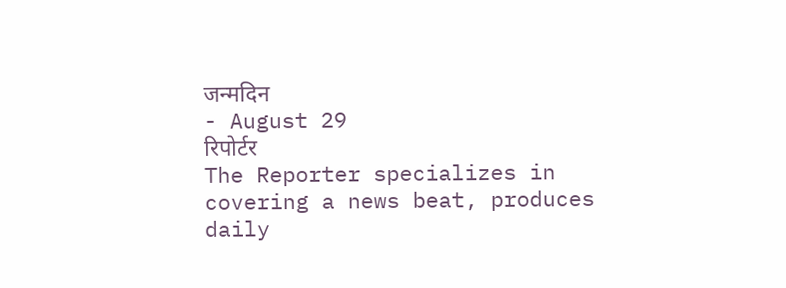जन्मदिन
- August 29
रिपोर्टर
The Reporter specializes in covering a news beat, produces daily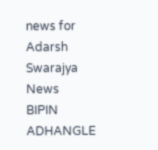news for Adarsh Swarajya News
BIPIN ADHANGLE